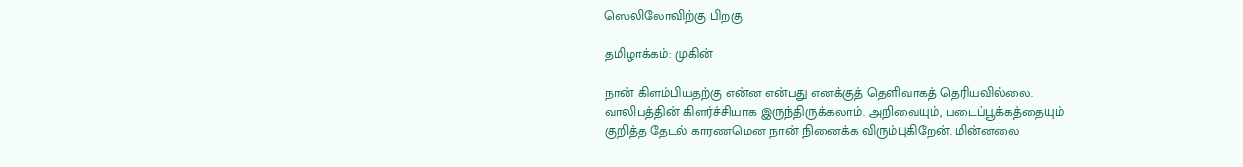ஸெலிலோவிற்கு பிறகு

தமிழாக்கம்: முகின்

நான் கிளம்பியதற்கு என்ன என்பது எனக்குத் தெளிவாகத் தெரியவில்லை. வாலிபத்தின் கிளர்ச்சியாக இருந்திருக்கலாம். அறிவையும், படைப்பூக்கத்தையும் குறித்த தேடல் காரணமென நான் நினைக்க விரும்புகிறேன். மின்னலை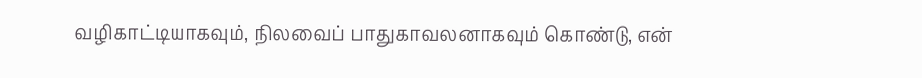வழிகாட்டியாகவும், நிலவைப் பாதுகாவலனாகவும் கொண்டு, என்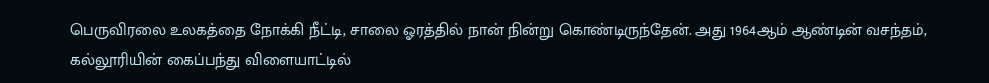பெருவிரலை உலகத்தை நோக்கி நீட்டி, சாலை ஓரத்தில் நான் நின்று கொண்டிருந்தேன். அது 1964ஆம் ஆண்டின் வசந்தம், கல்லூரியின் கைப்பந்து விளையாட்டில்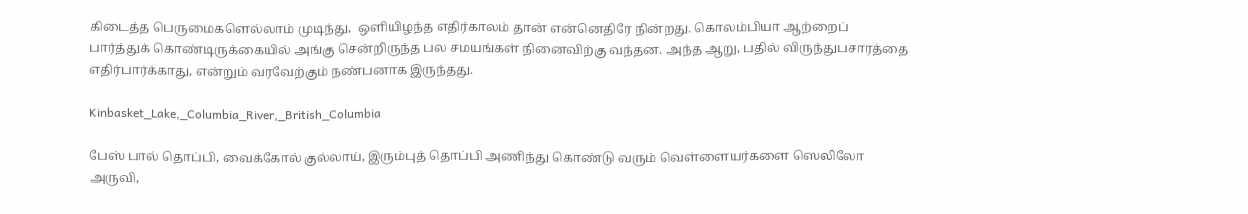கிடைத்த பெருமைகளெல்லாம் முடிந்து,  ஒளியிழந்த எதிர்காலம் தான் என்னெதிரே நின்றது. கொலம்பியா ஆற்றைப் பார்த்துக் கொண்டிருக்கையில் அங்கு சென்றிருந்த பல சமயங்கள் நினைவிற்கு வந்தன. அந்த ஆறு, பதில் விருந்துபசாரத்தை எதிர்பார்க்காது, என்றும் வரவேற்கும் நண்பனாக இருந்தது.

Kinbasket_Lake,_Columbia_River,_British_Columbia

பேஸ் பால் தொப்பி, வைக்கோல் குல்லாய், இரும்புத் தொப்பி அணிந்து கொண்டு வரும் வெள்ளையர்களை ஸெலிலோ அருவி,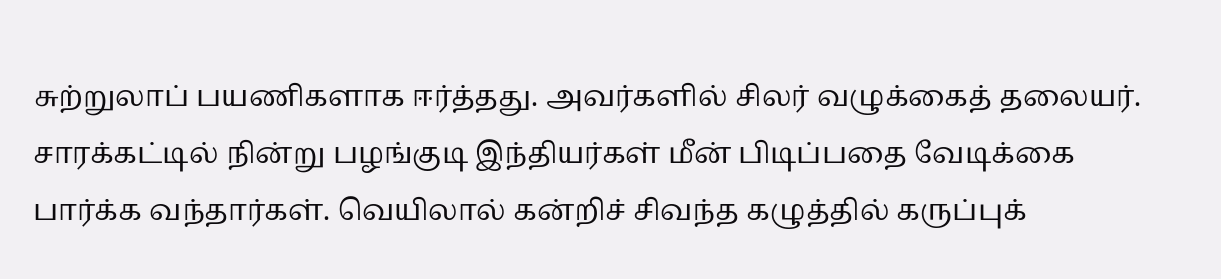சுற்றுலாப் பயணிகளாக ஈர்த்தது. அவர்களில் சிலர் வழுக்கைத் தலையர். சாரக்கட்டில் நின்று பழங்குடி இந்தியர்கள் மீன் பிடிப்பதை வேடிக்கை பார்க்க வந்தார்கள். வெயிலால் கன்றிச் சிவந்த கழுத்தில் கருப்புக்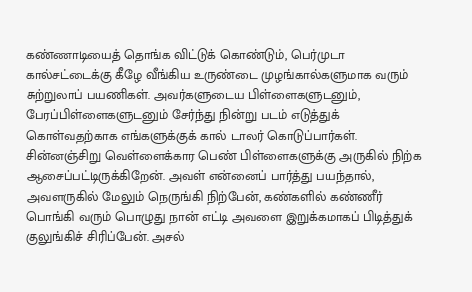கண்ணாடியைத் தொங்க விட்டுக் கொண்டும், பெர்முடா கால்சட்டைக்கு கீழே வீங்கிய உருண்டை முழங்கால்களுமாக வரும் சுற்றுலாப் பயணிகள். அவர்களுடைய பிள்ளைகளுடனும், பேரப்பிள்ளைகளுடனும் சேர்ந்து நின்று படம் எடுத்துக் கொள்வதற்காக எங்களுக்குக் கால் டாலர் கொடுப்பார்கள். சின்னஞ்சிறு வெள்ளைக்கார பெண் பிள்ளைகளுக்கு அருகில் நிற்க ஆசைப்பட்டிருக்கிறேன். அவள் என்னைப் பார்த்து பயந்தால், அவளருகில் மேலும் நெருங்கி நிற்பேன், கண்களில் கண்ணீர் பொங்கி வரும் பொழுது நான் எட்டி அவளை இறுக்கமாகப் பிடித்துக் குலுங்கிச் சிரிப்பேன். அசல்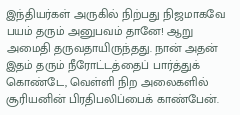இந்தியர்கள் அருகில் நிற்பது நிஜமாகவே பயம் தரும் அனுபவம் தானே! ஆறு அமைதி தருவதாயிருந்தது. நான் அதன் இதம் தரும் நீரோட்டத்தைப் பார்த்துக் கொண்டே, வெள்ளி நிற அலைகளில் சூரியனின் பிரதிபலிப்பைக் காண்பேன்.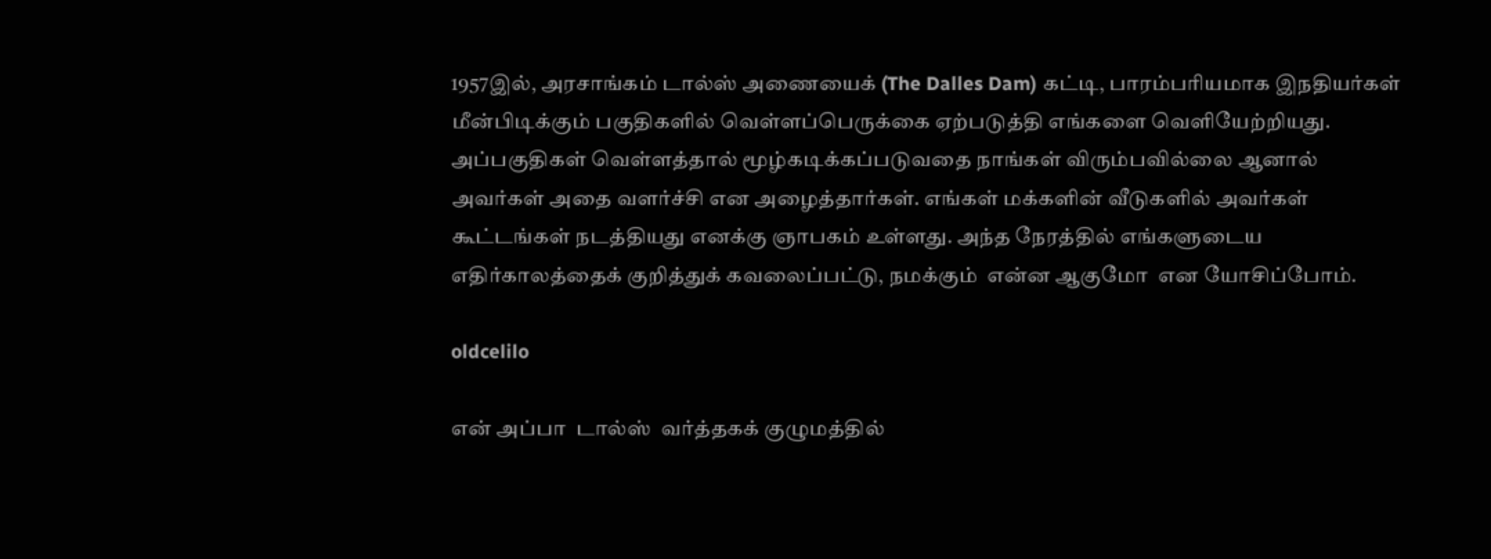1957இல், அரசாங்கம் டால்ஸ் அணையைக் (The Dalles Dam) கட்டி, பாரம்பரியமாக இநதியர்கள் மீன்பிடிக்கும் பகுதிகளில் வெள்ளப்பெருக்கை ஏற்படுத்தி எங்களை வெளியேற்றியது.  அப்பகுதிகள் வெள்ளத்தால் மூழ்கடிக்கப்படுவதை நாங்கள் விரும்பவில்லை ஆனால் அவர்கள் அதை வளர்ச்சி என அழைத்தார்கள். எங்கள் மக்களின் வீடுகளில் அவர்கள் கூட்டங்கள் நடத்தியது எனக்கு ஞாபகம் உள்ளது. அந்த நேரத்தில் எங்களுடைய எதிர்காலத்தைக் குறித்துக் கவலைப்பட்டு, நமக்கும்  என்ன ஆகுமோ  என யோசிப்போம்.

oldcelilo

என் அப்பா  டால்ஸ்  வர்த்தகக் குழுமத்தில்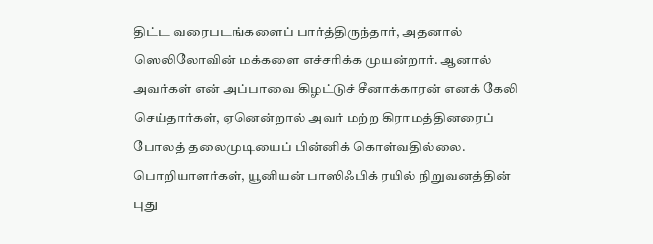திட்ட வரைபடங்களைப் பார்த்திருந்தார், அதனால் ஸெலிலோவின் மக்களை எச்சரிக்க முயன்றார். ஆனால் அவர்கள் என் அப்பாவை கிழட்டுச் சீனாக்காரன் எனக் கேலி செய்தார்கள், ஏனென்றால் அவர் மற்ற கிராமத்தினரைப் போலத் தலைமுடியைப் பின்னிக் கொள்வதில்லை. பொறியாளர்கள், யூனியன் பாஸிஃபிக் ரயில் நிறுவனத்தின் புது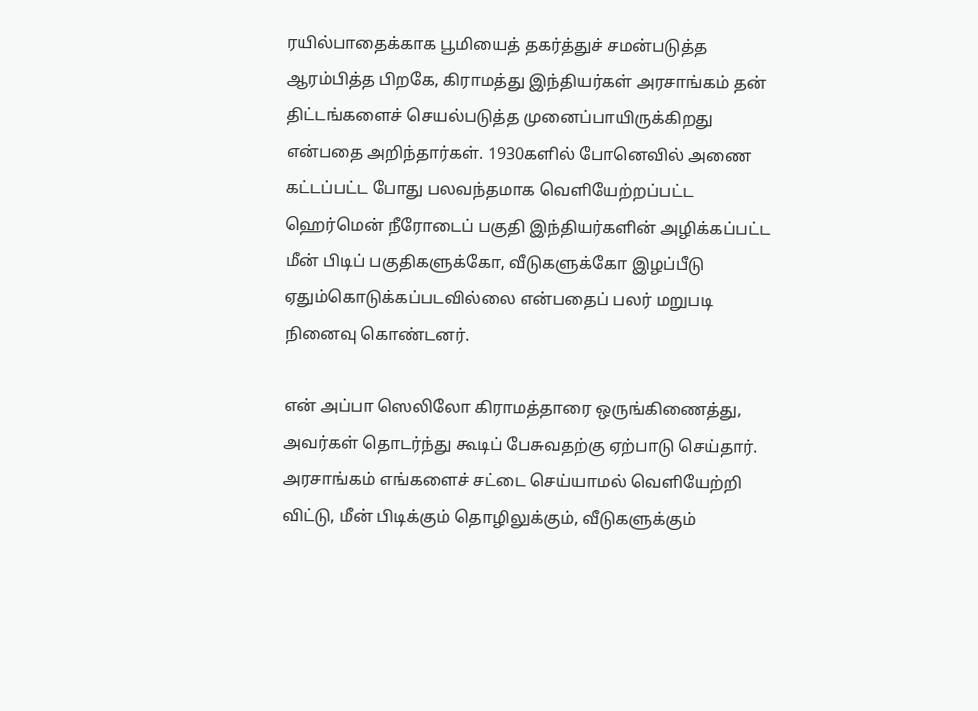ரயில்பாதைக்காக பூமியைத் தகர்த்துச் சமன்படுத்த ஆரம்பித்த பிறகே, கிராமத்து இந்தியர்கள் அரசாங்கம் தன் திட்டங்களைச் செயல்படுத்த முனைப்பாயிருக்கிறது என்பதை அறிந்தார்கள். 1930களில் போனெவில் அணை கட்டப்பட்ட போது பலவந்தமாக வெளியேற்றப்பட்ட ஹெர்மென் நீரோடைப் பகுதி இந்தியர்களின் அழிக்கப்பட்ட மீன் பிடிப் பகுதிகளுக்கோ, வீடுகளுக்கோ இழப்பீடு ஏதும்கொடுக்கப்படவில்லை என்பதைப் பலர் மறுபடி நினைவு கொண்டனர்.

என் அப்பா ஸெலிலோ கிராமத்தாரை ஒருங்கிணைத்து, அவர்கள் தொடர்ந்து கூடிப் பேசுவதற்கு ஏற்பாடு செய்தார். அரசாங்கம் எங்களைச் சட்டை செய்யாமல் வெளியேற்றி விட்டு, மீன் பிடிக்கும் தொழிலுக்கும், வீடுகளுக்கும்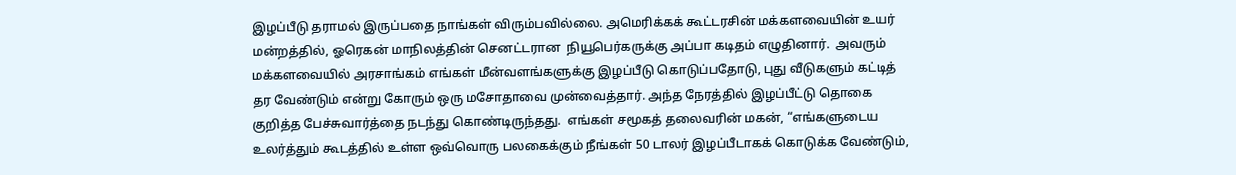இழப்பீடு தராமல் இருப்பதை நாங்கள் விரும்பவில்லை. அமெரிக்கக் கூட்டரசின் மக்களவையின் உயர் மன்றத்தில், ஓரெகன் மாநிலத்தின் செனட்டரான  நியூபெர்கருக்கு அப்பா கடிதம் எழுதினார்.  அவரும் மக்களவையில் அரசாங்கம் எங்கள் மீன்வளங்களுக்கு இழப்பீடு கொடுப்பதோடு, புது வீடுகளும் கட்டித் தர வேண்டும் என்று கோரும் ஒரு மசோதாவை முன்வைத்தார். அந்த நேரத்தில் இழப்பீட்டு தொகை குறித்த பேச்சுவார்த்தை நடந்து கொண்டிருந்தது.  எங்கள் சமூகத் தலைவரின் மகன், “எங்களுடைய உலர்த்தும் கூடத்தில் உள்ள ஒவ்வொரு பலகைக்கும் நீங்கள் 50 டாலர் இழப்பீடாகக் கொடுக்க வேண்டும்,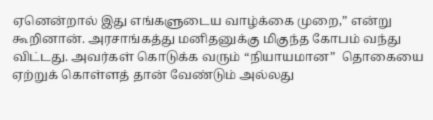ஏனென்றால் இது எங்களுடைய வாழ்க்கை முறை,” என்று கூறினான். அரசாங்கத்து மனிதனுக்கு மிகுந்த கோபம் வந்து விட்டது. அவர்கள் கொடுக்க வரும் “நியாயமான”  தொகையை ஏற்றுக் கொள்ளத் தான் வேண்டும் அல்லது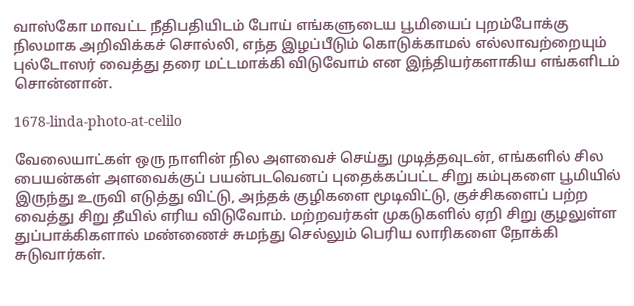வாஸ்கோ மாவட்ட நீதிபதியிடம் போய் எங்களுடைய பூமியைப் புறம்போக்கு நிலமாக அறிவிக்கச் சொல்லி, எந்த இழப்பீடும் கொடுக்காமல் எல்லாவற்றையும் புல்டோஸர் வைத்து தரை மட்டமாக்கி விடுவோம் என இந்தியர்களாகிய எங்களிடம் சொன்னான்.

1678-linda-photo-at-celilo

வேலையாட்கள் ஒரு நாளின் நில அளவைச் செய்து முடித்தவுடன், எங்களில் சில பையன்கள் அளவைக்குப் பயன்படவெனப் புதைக்கப்பட்ட சிறு கம்புகளை பூமியில் இருந்து உருவி எடுத்து விட்டு, அந்தக் குழிகளை மூடிவிட்டு, குச்சிகளைப் பற்ற வைத்து சிறு தீயில் எரிய விடுவோம். மற்றவர்கள் முகடுகளில் ஏறி சிறு குழலுள்ள துப்பாக்கிகளால் மண்ணைச் சுமந்து செல்லும் பெரிய லாரிகளை நோக்கி சுடுவார்கள்.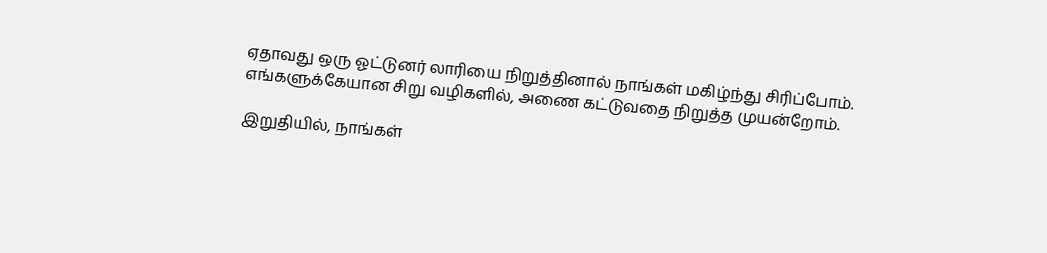ஏதாவது ஒரு ஓட்டுனர் லாரியை நிறுத்தினால் நாங்கள் மகிழ்ந்து சிரிப்போம். எங்களுக்கேயான சிறு வழிகளில், அணை கட்டுவதை நிறுத்த முயன்றோம்.

இறுதியில், நாங்கள்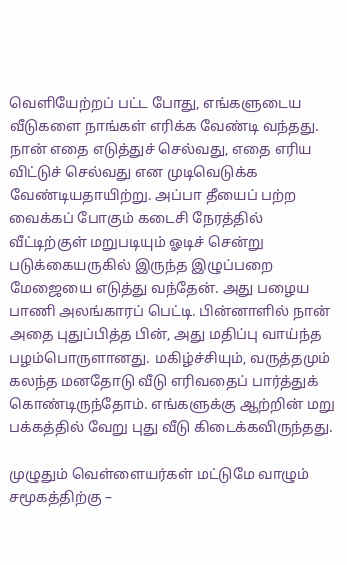வெளியேற்றப் பட்ட போது, எங்களுடைய வீடுகளை நாங்கள் எரிக்க வேண்டி வந்தது. நான் எதை எடுத்துச் செல்வது, எதை எரிய விட்டுச் செல்வது என முடிவெடுக்க வேண்டியதாயிற்று. அப்பா தீயைப் பற்ற வைக்கப் போகும் கடைசி நேரத்தில் வீட்டிற்குள் மறுபடியும் ஓடிச் சென்று படுக்கையருகில் இருந்த இழுப்பறை மேஜையை எடுத்து வந்தேன். அது பழைய பாணி அலங்காரப் பெட்டி. பின்னாளில் நான் அதை புதுப்பித்த பின், அது மதிப்பு வாய்ந்த பழம்பொருளானது. மகிழ்ச்சியும், வருத்தமும் கலந்த மனதோடு வீடு எரிவதைப் பார்த்துக் கொண்டிருந்தோம். எங்களுக்கு ஆற்றின் மறு பக்கத்தில் வேறு புது வீடு கிடைக்கவிருந்தது.

முழுதும் வெள்ளையர்கள் மட்டுமே வாழும் சமூகத்திற்கு –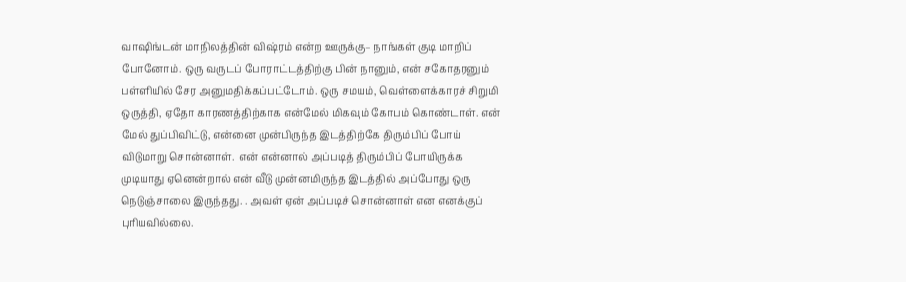வாஷிங்டன் மாநிலத்தின் விஷ்ரம் என்ற ஊருக்கு– நாங்கள் குடி மாறிப் போனோம். ஒரு வருடப் போராட்டத்திற்கு பின் நானும், என் சகோதரனும் பள்ளியில் சேர அனுமதிக்கப்பட்டோம். ஒரு சமயம், வெள்ளைக்காரச் சிறுமி ஒருத்தி, ஏதோ காரணத்திற்காக என்மேல் மிகவும் கோபம் கொண்டாள். என் மேல் துப்பிவிட்டு, என்னை முன்பிருந்த இடத்திற்கே திரும்பிப் போய் விடுமாறு சொன்னாள்.  என் என்னால் அப்படித் திரும்பிப் போயிருக்க முடியாது ஏனென்றால் என் வீடு முன்னமிருந்த இடத்தில் அப்போது ஒரு நெடுஞ்சாலை இருந்தது. . அவள் ஏன் அப்படிச் சொன்னாள் என எனக்குப் புரியவில்லை.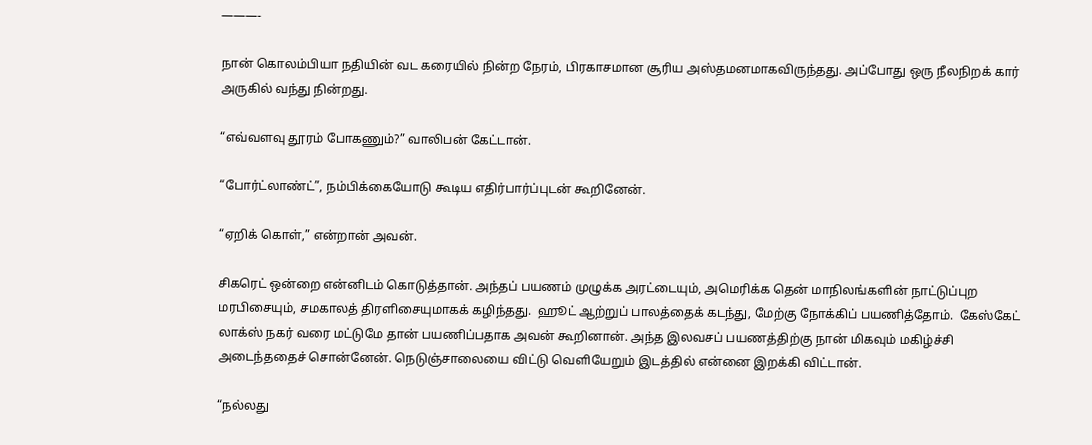———-

நான் கொலம்பியா நதியின் வட கரையில் நின்ற நேரம், பிரகாசமான சூரிய அஸ்தமனமாகவிருந்தது. அப்போது ஒரு நீலநிறக் கார் அருகில் வந்து நின்றது.

“எவ்வளவு தூரம் போகணும்?” வாலிபன் கேட்டான்.

“போர்ட்லாண்ட்”, நம்பிக்கையோடு கூடிய எதிர்பார்ப்புடன் கூறினேன்.

“ஏறிக் கொள்,” என்றான் அவன்.

சிகரெட் ஒன்றை என்னிடம் கொடுத்தான். அந்தப் பயணம் முழுக்க அரட்டையும், அமெரிக்க தென் மாநிலங்களின் நாட்டுப்புற மரபிசையும், சமகாலத் திரளிசையுமாகக் கழிந்தது.  ஹூட் ஆற்றுப் பாலத்தைக் கடந்து, மேற்கு நோக்கிப் பயணித்தோம்.  கேஸ்கேட் லாக்ஸ் நகர் வரை மட்டுமே தான் பயணிப்பதாக அவன் கூறினான். அந்த இலவசப் பயணத்திற்கு நான் மிகவும் மகிழ்ச்சி அடைந்ததைச் சொன்னேன். நெடுஞ்சாலையை விட்டு வெளியேறும் இடத்தில் என்னை இறக்கி விட்டான்.

“நல்லது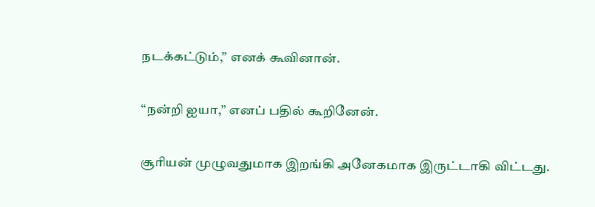நடக்கட்டும்,” எனக் கூவினான்.

“நன்றி ஐயா,” எனப் பதில் கூறினேன்.

சூரியன் முழுவதுமாக இறங்கி அனேகமாக இருட்டாகி விட்டது.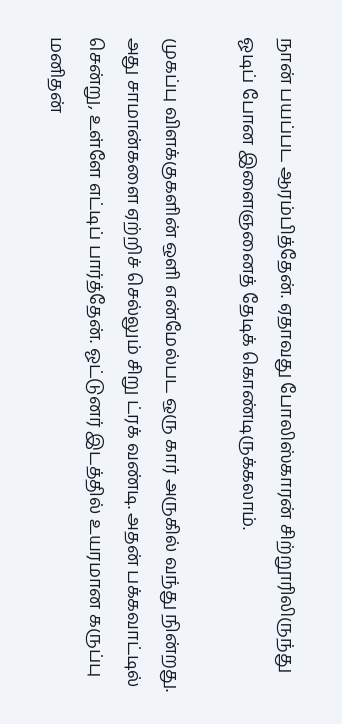நான் பயப்பட ஆரம்பித்தேன். ஏதாவது போலிஸ்காரன் சிற்றூரிலிருந்து ஓடிப் போன இளைஞனைத் தேடிக் கொண்டிருக்கலாம்.

முகப்பு விளக்குகளின் ஒளி என்மேல்பட ஒரு கார் அருகில் வந்து நின்றது. அது சாமான்களை ஏற்றிச் செல்லும் சிறு ட்ரக் வண்டி. அதன் பக்கவாட்டில் சென்று, உள்ளே எட்டிப் பார்த்தேன். ஓட்டுனர் இடத்தில் உயரமான கருப்பு மனிதன்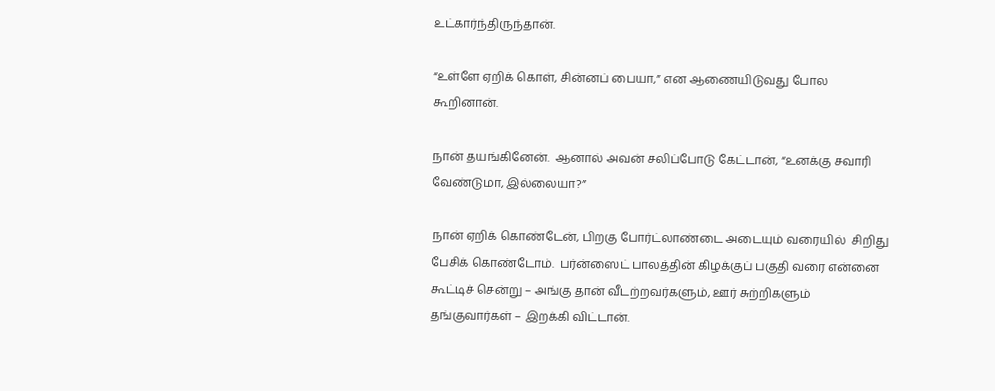உட்கார்ந்திருந்தான்.

“உள்ளே ஏறிக் கொள், சின்னப் பையா,” என ஆணையிடுவது போல கூறினான்.

நான் தயங்கினேன்.  ஆனால் அவன் சலிப்போடு கேட்டான், “உனக்கு சவாரி வேண்டுமா, இல்லையா?”

நான் ஏறிக் கொண்டேன், பிறகு போர்ட்லாண்டை அடையும் வரையில்  சிறிது பேசிக் கொண்டோம்.  பர்ன்ஸைட் பாலத்தின் கிழக்குப் பகுதி வரை என்னை கூட்டிச் சென்று – அங்கு தான் வீடற்றவர்களும், ஊர் சுற்றிகளும் தங்குவார்கள் – இறக்கி விட்டான்.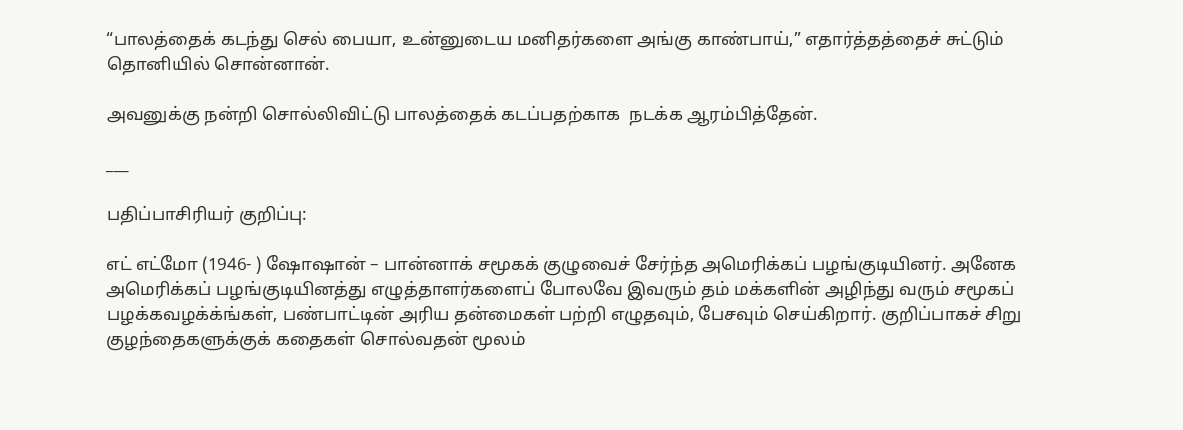“பாலத்தைக் கடந்து செல் பையா, உன்னுடைய மனிதர்களை அங்கு காண்பாய்,” எதார்த்தத்தைச் சுட்டும் தொனியில் சொன்னான்.

அவனுக்கு நன்றி சொல்லிவிட்டு பாலத்தைக் கடப்பதற்காக  நடக்க ஆரம்பித்தேன்.

___

பதிப்பாசிரியர் குறிப்பு:

எட் எட்மோ (1946- ) ஷோஷான் – பான்னாக் சமூகக் குழுவைச் சேர்ந்த அமெரிக்கப் பழங்குடியினர். அனேக அமெரிக்கப் பழங்குடியினத்து எழுத்தாளர்களைப் போலவே இவரும் தம் மக்களின் அழிந்து வரும் சமூகப் பழக்கவழக்க்ங்கள், பண்பாட்டின் அரிய தன்மைகள் பற்றி எழுதவும், பேசவும் செய்கிறார். குறிப்பாகச் சிறு குழந்தைகளுக்குக் கதைகள் சொல்வதன் மூலம்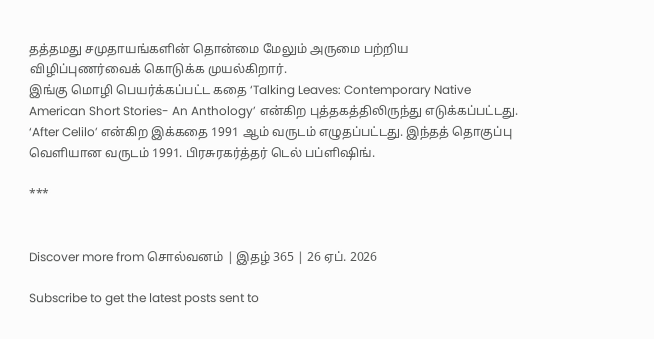தத்தமது சமுதாயங்களின் தொன்மை மேலும் அருமை பற்றிய விழிப்புணர்வைக் கொடுக்க முயல்கிறார்.
இங்கு மொழி பெயர்க்கப்பட்ட கதை ‘Talking Leaves: Contemporary Native American Short Stories- An Anthology’ என்கிற புத்தகத்திலிருந்து எடுக்கப்பட்டது. ‘After Celilo’ என்கிற இக்கதை 1991 ஆம் வருடம் எழுதப்பட்டது. இந்தத் தொகுப்பு வெளியான வருடம் 1991. பிரசுரகர்த்தர் டெல் பப்ளிஷிங்.

***


Discover more from சொல்வனம் | இதழ் 365 | 26 ஏப். 2026

Subscribe to get the latest posts sent to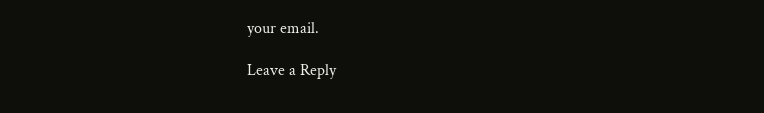your email.

Leave a Reply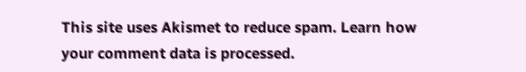This site uses Akismet to reduce spam. Learn how your comment data is processed.